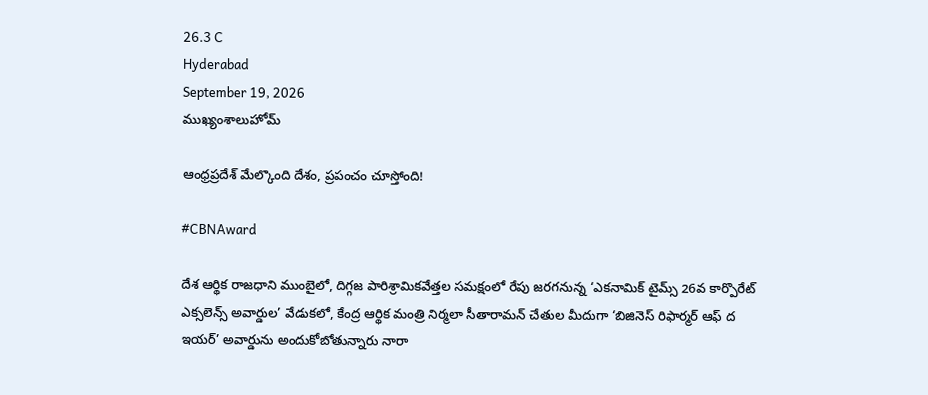26.3 C
Hyderabad
September 19, 2026
ముఖ్యంశాలుహోమ్

ఆంధ్రప్రదేశ్ మేల్కొంది దేశం, ప్రపంచం చూస్తోంది!

#CBNAward

దేశ ఆర్థిక రాజధాని ముంబైలో, దిగ్గజ పారిశ్రామికవేత్తల సమక్షంలో రేపు జరగనున్న ‘ఎకనామిక్ టైమ్స్ 26వ కార్పొరేట్ ఎక్సలెన్స్ అవార్డుల’ వేడుకలో, కేంద్ర ఆర్థిక మంత్రి నిర్మలా సీతారామన్ చేతుల మీదుగా ‘బిజినెస్ రిఫార్మర్ ఆఫ్ ద ఇయర్’ అవార్డును అందుకోబోతున్నారు నారా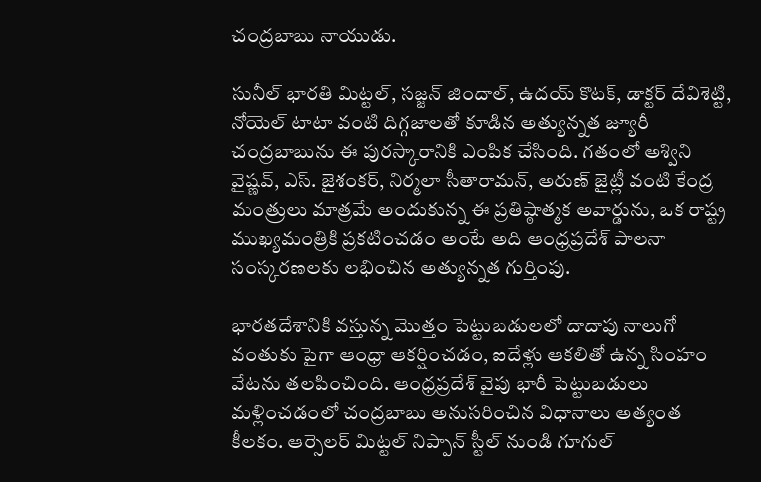చంద్రబాబు నాయుడు.

సునీల్ భారతి మిట్టల్, సజ్జన్ జిందాల్, ఉదయ్ కొటక్, డాక్టర్ దేవిశెట్టి, నోయెల్ టాటా వంటి దిగ్గజాలతో కూడిన అత్యున్నత జ్యూరీ చంద్రబాబును ఈ పురస్కారానికి ఎంపిక చేసింది. గతంలో అశ్విని వైష్ణవ్, ఎస్. జైశంకర్, నిర్మలా సీతారామన్, అరుణ్ జైట్లీ వంటి కేంద్ర మంత్రులు మాత్రమే అందుకున్న ఈ ప్రతిష్ఠాత్మక అవార్డును, ఒక రాష్ట్ర ముఖ్యమంత్రికి ప్రకటించడం అంటే అది ఆంధ్రప్రదేశ్ పాలనా సంస్కరణలకు లభించిన అత్యున్నత గుర్తింపు.

భారతదేశానికి వస్తున్న మొత్తం పెట్టుబడులలో దాదాపు నాలుగో వంతుకు పైగా ఆంధ్రా ఆకర్షించడం, ఐదేళ్లు ఆకలితో ఉన్న సింహం వేటను తలపించింది. ఆంధ్రప్రదేశ్ వైపు భారీ పెట్టుబడులు మళ్లించడంలో చంద్రబాబు అనుసరించిన విధానాలు అత్యంత కీలకం. ఆర్సెలర్ మిట్టల్ నిప్పాన్ స్టీల్ నుండి గూగుల్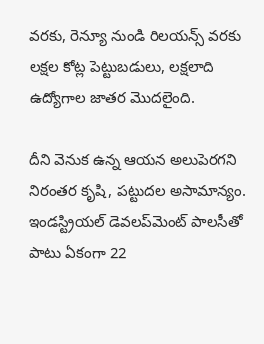వరకు, రెన్యూ నుండి రిలయన్స్ వరకు లక్షల కోట్ల పెట్టుబడులు, లక్షలాది ఉద్యోగాల జాతర మొదలైంది.

దీని వెనుక ఉన్న ఆయన అలుపెరగని నిరంతర కృషి, పట్టుదల అసామాన్యం. ఇండస్ట్రియల్ డెవలప్‌మెంట్ పాలసీతో పాటు ఏకంగా 22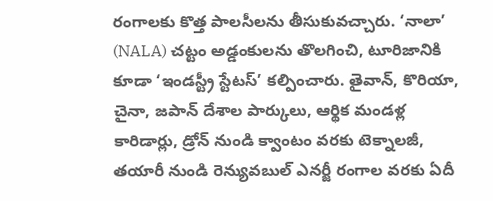రంగాలకు కొత్త పాలసీలను తీసుకువచ్చారు. ‘నాలా’ (NALA) చట్టం అడ్డంకులను తొలగించి, టూరిజానికి కూడా ‘ఇండస్ట్రీ స్టేటస్’ కల్పించారు. తైవాన్, కొరియా, చైనా, జపాన్ దేశాల పార్కులు, ఆర్థిక మండళ్ల కారిడార్లు, డ్రోన్ నుండి క్వాంటం వరకు టెక్నాలజీ, తయారీ నుండి రెన్యువబుల్ ఎనర్జీ రంగాల వరకు ఏదీ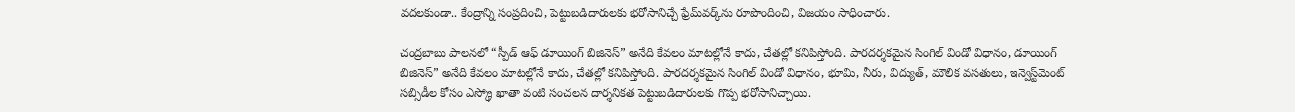వదలకుండా.. కేంద్రాన్ని సంప్రదించి, పెట్టుబడిదారులకు భరోసానిచ్చే ఫ్రేమ్‌వర్క్‌ను రూపొందించి, విజయం సాధించారు.

చంద్రబాబు పాలనలో “స్పీడ్ ఆఫ్ డూయింగ్ బిజినెస్” అనేది కేవలం మాటల్లోనే కాదు, చేతల్లో కనిపిస్తోంది. పారదర్శకమైన సింగిల్ విండో విధానం, డూయింగ్ బిజినెస్” అనేది కేవలం మాటల్లోనే కాదు, చేతల్లో కనిపిస్తోంది. పారదర్శకమైన సింగిల్ విండో విధానం, భూమి, నీరు, విద్యుత్, మౌలిక వసతులు, ఇన్వెస్ట్‌మెంట్ సబ్సిడీల కోసం ఎస్క్రో ఖాతా వంటి సంచలన దార్శనికత పెట్టుబడిదారులకు గొప్ప భరోసానిచ్చాయి.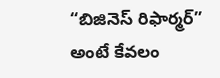“బిజినెస్ రిఫార్మర్” అంటే కేవలం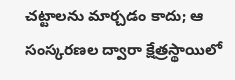చట్టాలను మార్చడం కాదు; ఆ సంస్కరణల ద్వారా క్షేత్రస్థాయిలో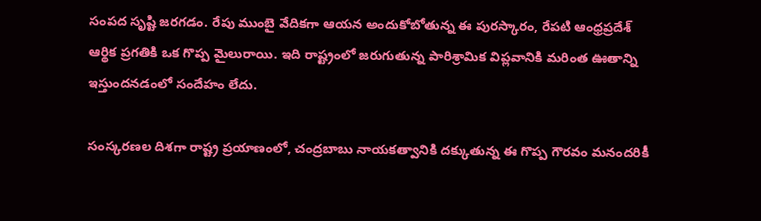సంపద సృష్టి జరగడం. రేపు ముంబై వేదికగా ఆయన అందుకోబోతున్న ఈ పురస్కారం, రేపటి ఆంధ్రప్రదేశ్ ఆర్థిక ప్రగతికి ఒక గొప్ప మైలురాయి. ఇది రాష్ట్రంలో జరుగుతున్న పారిశ్రామిక విప్లవానికి మరింత ఊతాన్ని ఇస్తుందనడంలో సందేహం లేదు.

సంస్కరణల దిశగా రాష్ట్ర ప్రయాణంలో, చంద్రబాబు నాయకత్వానికి దక్కుతున్న ఈ గొప్ప గౌరవం మనందరికీ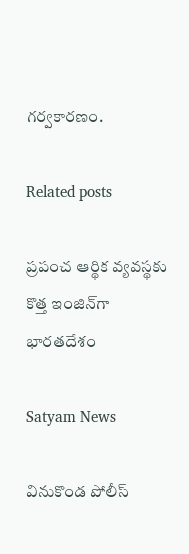గర్వకారణం.

Related posts

ప్రపంచ ఆర్థిక వ్యవస్థకు కొత్త ఇంజిన్‌గా భారతదేశం

Satyam News

వినుకొండ పోలీస్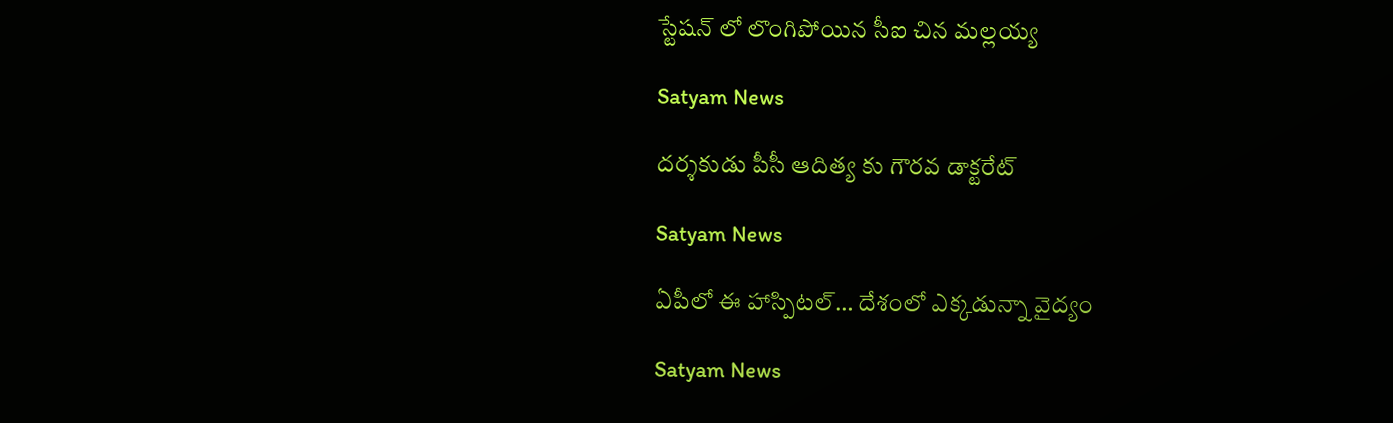స్టేషన్ లో లొంగిపోయిన సీఐ చిన మల్లయ్య

Satyam News

దర్శకుడు పీసీ ఆదిత్య కు గౌరవ డాక్టరేట్

Satyam News

ఏపీలో ఈ హాస్పిటల్… దేశంలో ఎక్కడున్నా వైద్యం

Satyam News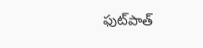ఫుట్‌పాత్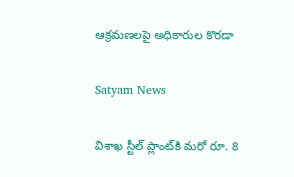ఆక్రమణలపై అధికారుల కొరడా

Satyam News

విశాఖ స్టీల్‌ ప్లాంట్‌కి మరో రూ. 8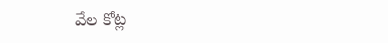వేల కోట్ల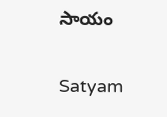సాయం

Satyam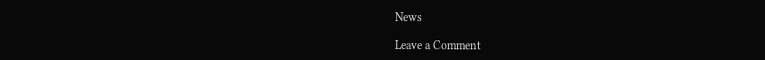News

Leave a Comment